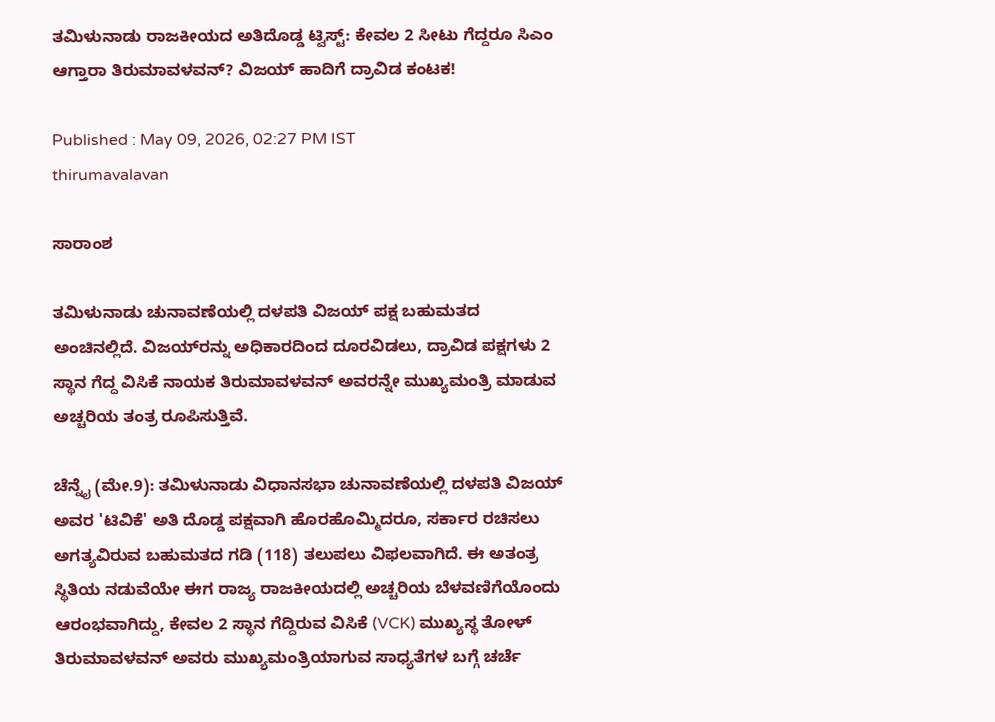ತಮಿಳುನಾಡು ರಾಜಕೀಯದ ಅತಿದೊಡ್ಡ ಟ್ವಿಸ್ಟ್: ಕೇವಲ 2 ಸೀಟು ಗೆದ್ದರೂ ಸಿಎಂ ಆಗ್ತಾರಾ ತಿರುಮಾವಳವನ್? ವಿಜಯ್ ಹಾದಿಗೆ ದ್ರಾವಿಡ ಕಂಟಕ!

Published : May 09, 2026, 02:27 PM IST
thirumavalavan

ಸಾರಾಂಶ

ತಮಿಳುನಾಡು ಚುನಾವಣೆಯಲ್ಲಿ ದಳಪತಿ ವಿಜಯ್ ಪಕ್ಷ ಬಹುಮತದ ಅಂಚಿನಲ್ಲಿದೆ. ವಿಜಯ್‌ರನ್ನು ಅಧಿಕಾರದಿಂದ ದೂರವಿಡಲು, ದ್ರಾವಿಡ ಪಕ್ಷಗಳು 2 ಸ್ಥಾನ ಗೆದ್ದ ವಿಸಿಕೆ ನಾಯಕ ತಿರುಮಾವಳವನ್ ಅವರನ್ನೇ ಮುಖ್ಯಮಂತ್ರಿ ಮಾಡುವ ಅಚ್ಚರಿಯ ತಂತ್ರ ರೂಪಿಸುತ್ತಿವೆ.

ಚೆನ್ನೈ (ಮೇ.9): ತಮಿಳುನಾಡು ವಿಧಾನಸಭಾ ಚುನಾವಣೆಯಲ್ಲಿ ದಳಪತಿ ವಿಜಯ್ ಅವರ 'ಟಿವಿಕೆ' ಅತಿ ದೊಡ್ಡ ಪಕ್ಷವಾಗಿ ಹೊರಹೊಮ್ಮಿದರೂ, ಸರ್ಕಾರ ರಚಿಸಲು ಅಗತ್ಯವಿರುವ ಬಹುಮತದ ಗಡಿ (118) ತಲುಪಲು ವಿಫಲವಾಗಿದೆ. ಈ ಅತಂತ್ರ ಸ್ಥಿತಿಯ ನಡುವೆಯೇ ಈಗ ರಾಜ್ಯ ರಾಜಕೀಯದಲ್ಲಿ ಅಚ್ಚರಿಯ ಬೆಳವಣಿಗೆಯೊಂದು ಆರಂಭವಾಗಿದ್ದು, ಕೇವಲ 2 ಸ್ಥಾನ ಗೆದ್ದಿರುವ ವಿಸಿಕೆ (VCK) ಮುಖ್ಯಸ್ಥ ತೋಳ್ ತಿರುಮಾವಳವನ್ ಅವರು ಮುಖ್ಯಮಂತ್ರಿಯಾಗುವ ಸಾಧ್ಯತೆಗಳ ಬಗ್ಗೆ ಚರ್ಚೆ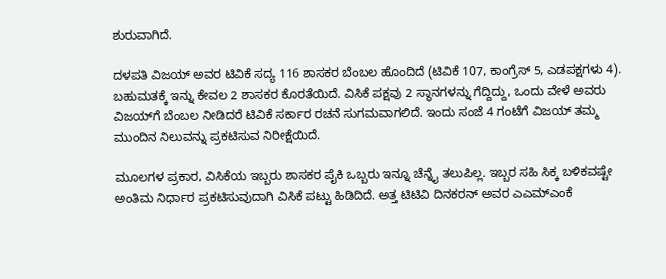ಶುರುವಾಗಿದೆ.

ದಳಪತಿ ವಿಜಯ್ ಅವರ ಟಿವಿಕೆ ಸದ್ಯ 116 ಶಾಸಕರ ಬೆಂಬಲ ಹೊಂದಿದೆ (ಟಿವಿಕೆ 107, ಕಾಂಗ್ರೆಸ್ 5, ಎಡಪಕ್ಷಗಳು 4). ಬಹುಮತಕ್ಕೆ ಇನ್ನು ಕೇವಲ 2 ಶಾಸಕರ ಕೊರತೆಯಿದೆ. ವಿಸಿಕೆ ಪಕ್ಷವು 2 ಸ್ಥಾನಗಳನ್ನು ಗೆದ್ದಿದ್ದು, ಒಂದು ವೇಳೆ ಅವರು ವಿಜಯ್‌ಗೆ ಬೆಂಬಲ ನೀಡಿದರೆ ಟಿವಿಕೆ ಸರ್ಕಾರ ರಚನೆ ಸುಗಮವಾಗಲಿದೆ. ಇಂದು ಸಂಜೆ 4 ಗಂಟೆಗೆ ವಿಜಯ್ ತಮ್ಮ ಮುಂದಿನ ನಿಲುವನ್ನು ಪ್ರಕಟಿಸುವ ನಿರೀಕ್ಷೆಯಿದೆ.

ಮೂಲಗಳ ಪ್ರಕಾರ, ವಿಸಿಕೆಯ ಇಬ್ಬರು ಶಾಸಕರ ಪೈಕಿ ಒಬ್ಬರು ಇನ್ನೂ ಚೆನ್ನೈ ತಲುಪಿಲ್ಲ. ಇಬ್ಬರ ಸಹಿ ಸಿಕ್ಕ ಬಳಿಕವಷ್ಟೇ ಅಂತಿಮ ನಿರ್ಧಾರ ಪ್ರಕಟಿಸುವುದಾಗಿ ವಿಸಿಕೆ ಪಟ್ಟು ಹಿಡಿದಿದೆ. ಅತ್ತ ಟಿಟಿವಿ ದಿನಕರನ್ ಅವರ ಎಎಮ್‌ಎಂಕೆ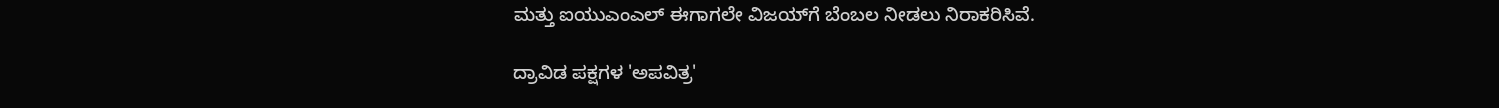ಮತ್ತು ಐಯುಎಂಎಲ್ ಈಗಾಗಲೇ ವಿಜಯ್‌ಗೆ ಬೆಂಬಲ ನೀಡಲು ನಿರಾಕರಿಸಿವೆ.

ದ್ರಾವಿಡ ಪಕ್ಷಗಳ 'ಅಪವಿತ್ರ'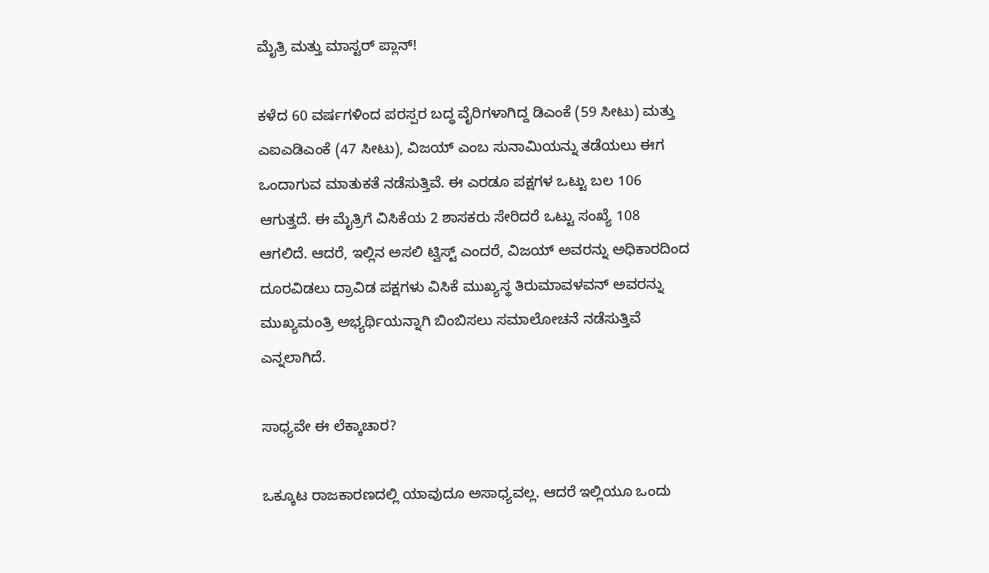ಮೈತ್ರಿ ಮತ್ತು ಮಾಸ್ಟರ್ ಪ್ಲಾನ್!

ಕಳೆದ 60 ವರ್ಷಗಳಿಂದ ಪರಸ್ಪರ ಬದ್ಧ ವೈರಿಗಳಾಗಿದ್ದ ಡಿಎಂಕೆ (59 ಸೀಟು) ಮತ್ತು ಎಐಎಡಿಎಂಕೆ (47 ಸೀಟು), ವಿಜಯ್ ಎಂಬ ಸುನಾಮಿಯನ್ನು ತಡೆಯಲು ಈಗ ಒಂದಾಗುವ ಮಾತುಕತೆ ನಡೆಸುತ್ತಿವೆ. ಈ ಎರಡೂ ಪಕ್ಷಗಳ ಒಟ್ಟು ಬಲ 106 ಆಗುತ್ತದೆ. ಈ ಮೈತ್ರಿಗೆ ವಿಸಿಕೆಯ 2 ಶಾಸಕರು ಸೇರಿದರೆ ಒಟ್ಟು ಸಂಖ್ಯೆ 108 ಆಗಲಿದೆ. ಆದರೆ, ಇಲ್ಲಿನ ಅಸಲಿ ಟ್ವಿಸ್ಟ್ ಎಂದರೆ, ವಿಜಯ್ ಅವರನ್ನು ಅಧಿಕಾರದಿಂದ ದೂರವಿಡಲು ದ್ರಾವಿಡ ಪಕ್ಷಗಳು ವಿಸಿಕೆ ಮುಖ್ಯಸ್ಥ ತಿರುಮಾವಳವನ್ ಅವರನ್ನು ಮುಖ್ಯಮಂತ್ರಿ ಅಭ್ಯರ್ಥಿಯನ್ನಾಗಿ ಬಿಂಬಿಸಲು ಸಮಾಲೋಚನೆ ನಡೆಸುತ್ತಿವೆ ಎನ್ನಲಾಗಿದೆ.

ಸಾಧ್ಯವೇ ಈ ಲೆಕ್ಕಾಚಾರ?

ಒಕ್ಕೂಟ ರಾಜಕಾರಣದಲ್ಲಿ ಯಾವುದೂ ಅಸಾಧ್ಯವಲ್ಲ. ಆದರೆ ಇಲ್ಲಿಯೂ ಒಂದು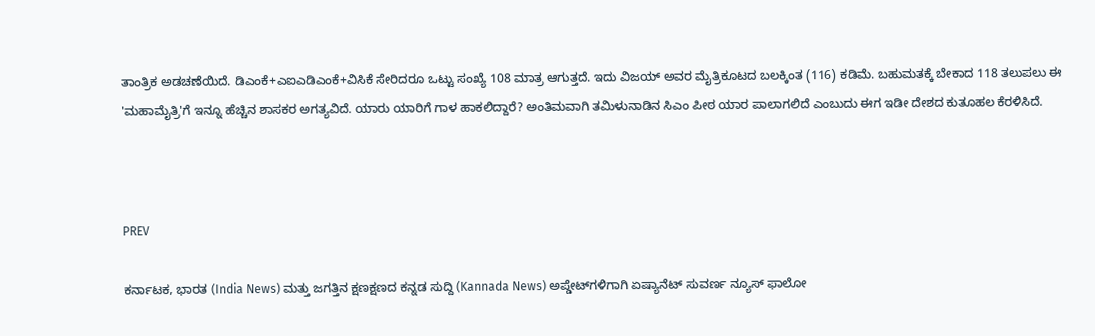ತಾಂತ್ರಿಕ ಅಡಚಣೆಯಿದೆ. ಡಿಎಂಕೆ+ಎಐಎಡಿಎಂಕೆ+ವಿಸಿಕೆ ಸೇರಿದರೂ ಒಟ್ಟು ಸಂಖ್ಯೆ 108 ಮಾತ್ರ ಆಗುತ್ತದೆ. ಇದು ವಿಜಯ್ ಅವರ ಮೈತ್ರಿಕೂಟದ ಬಲಕ್ಕಿಂತ (116) ಕಡಿಮೆ. ಬಹುಮತಕ್ಕೆ ಬೇಕಾದ 118 ತಲುಪಲು ಈ 'ಮಹಾಮೈತ್ರಿ'ಗೆ ಇನ್ನೂ ಹೆಚ್ಚಿನ ಶಾಸಕರ ಅಗತ್ಯವಿದೆ. ಯಾರು ಯಾರಿಗೆ ಗಾಳ ಹಾಕಲಿದ್ದಾರೆ? ಅಂತಿಮವಾಗಿ ತಮಿಳುನಾಡಿನ ಸಿಎಂ ಪೀಠ ಯಾರ ಪಾಲಾಗಲಿದೆ ಎಂಬುದು ಈಗ ಇಡೀ ದೇಶದ ಕುತೂಹಲ ಕೆರಳಿಸಿದೆ.



PREV

ಕರ್ನಾಟಕ, ಭಾರತ (India News) ಮತ್ತು ಜಗತ್ತಿನ ಕ್ಷಣಕ್ಷಣದ ಕನ್ನಡ ಸುದ್ದಿ (Kannada News) ಅಪ್ಡೇಟ್‌ಗಳಿಗಾಗಿ ಏಷ್ಯಾನೆಟ್ ಸುವರ್ಣ ನ್ಯೂಸ್‌ ಫಾಲೋ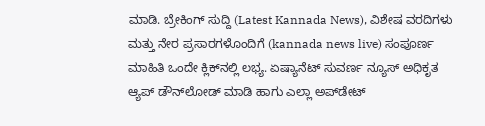ಮಾಡಿ. ಬ್ರೇಕಿಂಗ್ ಸುದ್ದಿ (Latest Kannada News), ವಿಶೇಷ ವರದಿಗಳು ಮತ್ತು ನೇರ ಪ್ರಸಾರಗಳೊಂದಿಗೆ (kannada news live) ಸಂಪೂರ್ಣ ಮಾಹಿತಿ ಒಂದೇ ಕ್ಲಿಕ್‌ನಲ್ಲಿ ಲಭ್ಯ. ಏಷ್ಯಾನೆಟ್ ಸುವರ್ಣ ನ್ಯೂಸ್ ಅಧಿಕೃತ ಆ್ಯಪ್ ಡೌನ್‌ಲೋಡ್ ಮಾಡಿ ಹಾಗು ಎಲ್ಲಾ ಅಪ್‌ಡೇಟ್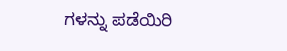ಗಳನ್ನು ಪಡೆಯಿರಿ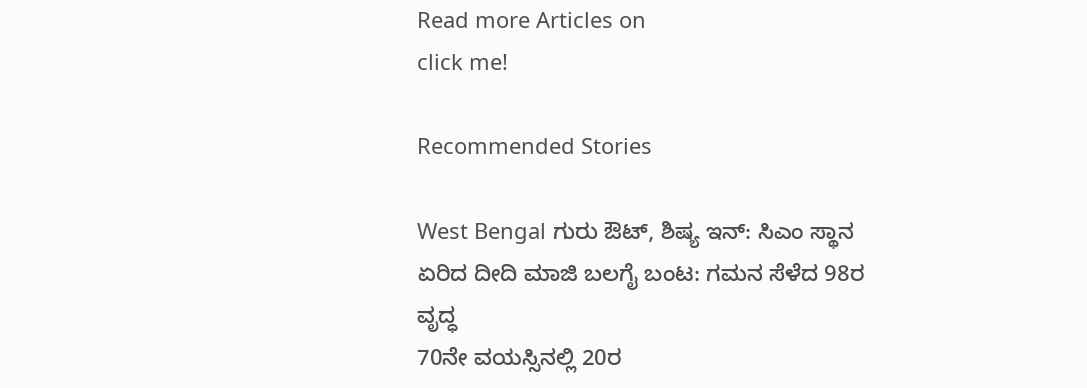Read more Articles on
click me!

Recommended Stories

West Bengal ಗುರು ಔಟ್, ಶಿಷ್ಯ ಇನ್: ಸಿಎಂ ಸ್ಥಾನ ಏರಿದ ದೀದಿ ಮಾಜಿ ಬಲಗೈ ಬಂಟ: ಗಮನ ಸೆಳೆದ 98ರ ವೃದ್ಧ
70ನೇ ವಯಸ್ಸಿನಲ್ಲಿ 20ರ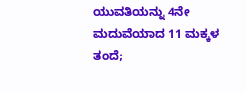ಯುವತಿಯನ್ನು 4ನೇ ಮದುವೆಯಾದ 11 ಮಕ್ಕಳ ತಂದೆ;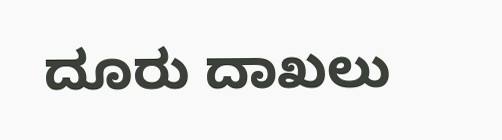ದೂರು ದಾಖಲು